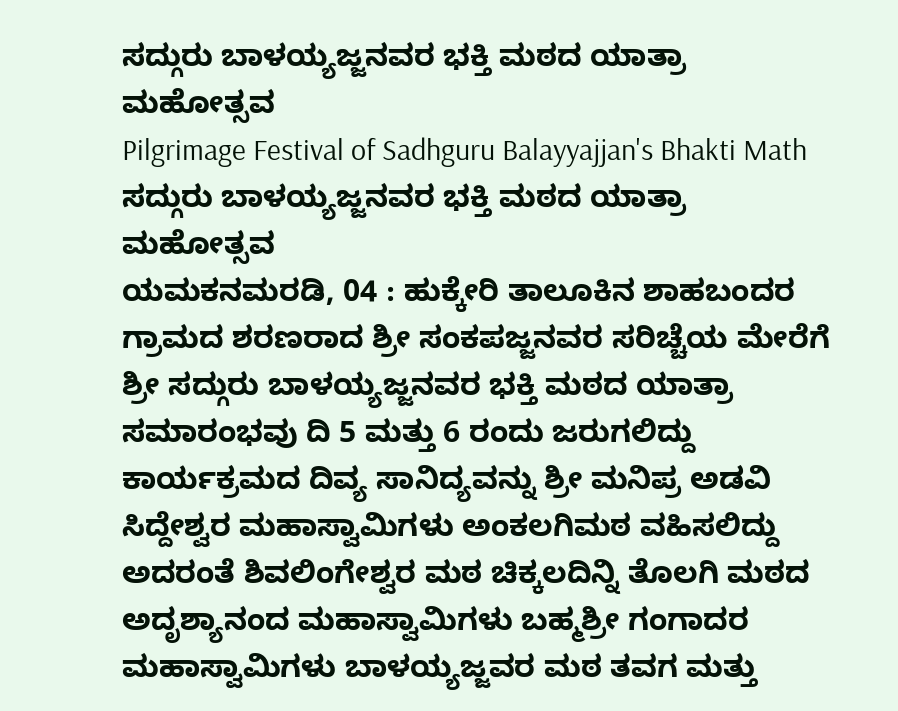ಸದ್ಗುರು ಬಾಳಯ್ಯಜ್ಜನವರ ಭಕ್ತಿ ಮಠದ ಯಾತ್ರಾ ಮಹೋತ್ಸವ
Pilgrimage Festival of Sadhguru Balayyajjan's Bhakti Math
ಸದ್ಗುರು ಬಾಳಯ್ಯಜ್ಜನವರ ಭಕ್ತಿ ಮಠದ ಯಾತ್ರಾ ಮಹೋತ್ಸವ
ಯಮಕನಮರಡಿ, 04 : ಹುಕ್ಕೇರಿ ತಾಲೂಕಿನ ಶಾಹಬಂದರ ಗ್ರಾಮದ ಶರಣರಾದ ಶ್ರೀ ಸಂಕಪಜ್ಜನವರ ಸರಿಚ್ಚೆಯ ಮೇರೆಗೆ ಶ್ರೀ ಸದ್ಗುರು ಬಾಳಯ್ಯಜ್ಜನವರ ಭಕ್ತಿ ಮಠದ ಯಾತ್ರಾ ಸಮಾರಂಭವು ದಿ 5 ಮತ್ತು 6 ರಂದು ಜರುಗಲಿದ್ದು ಕಾರ್ಯಕ್ರಮದ ದಿವ್ಯ ಸಾನಿದ್ಯವನ್ನು ಶ್ರೀ ಮನಿಪ್ರ ಅಡವಿ ಸಿದ್ದೇಶ್ವರ ಮಹಾಸ್ವಾಮಿಗಳು ಅಂಕಲಗಿಮಠ ವಹಿಸಲಿದ್ದು ಅದರಂತೆ ಶಿವಲಿಂಗೇಶ್ವರ ಮಠ ಚಿಕ್ಕಲದಿನ್ನಿ ತೊಲಗಿ ಮಠದ ಅದೃಶ್ಯಾನಂದ ಮಹಾಸ್ವಾಮಿಗಳು ಬಹ್ಮಶ್ರೀ ಗಂಗಾದರ ಮಹಾಸ್ವಾಮಿಗಳು ಬಾಳಯ್ಯಜ್ಜವರ ಮಠ ತವಗ ಮತ್ತು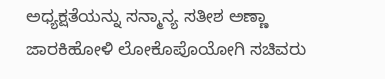ಅಧ್ಯಕ್ಷತೆಯನ್ನು ಸನ್ಮಾನ್ಯ ಸತೀಶ ಅಣ್ಣಾ ಜಾರಕಿಹೋಳಿ ಲೋಕೊಪೊಯೋಗಿ ಸಚಿವರು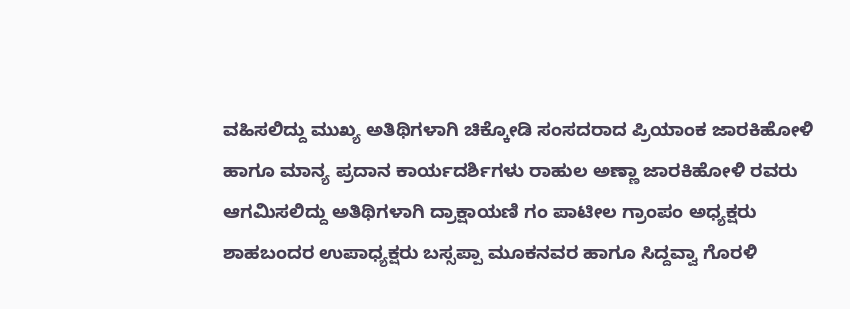ವಹಿಸಲಿದ್ದು ಮುಖ್ಯ ಅತಿಥಿಗಳಾಗಿ ಚಿಕ್ಕೋಡಿ ಸಂಸದರಾದ ಪ್ರಿಯಾಂಕ ಜಾರಕಿಹೋಳಿ ಹಾಗೂ ಮಾನ್ಯ ಪ್ರದಾನ ಕಾರ್ಯದರ್ಶಿಗಳು ರಾಹುಲ ಅಣ್ಣಾ ಜಾರಕಿಹೋಳಿ ರವರು ಆಗಮಿಸಲಿದ್ದು ಅತಿಥಿಗಳಾಗಿ ದ್ರಾಕ್ಷಾಯಣಿ ಗಂ ಪಾಟೀಲ ಗ್ರಾಂಪಂ ಅಧ್ಯಕ್ಷರು ಶಾಹಬಂದರ ಉಪಾಧ್ಯಕ್ಷರು ಬಸ್ಸಪ್ಪಾ ಮೂಕನವರ ಹಾಗೂ ಸಿದ್ದವ್ವಾ ಗೊರಳಿ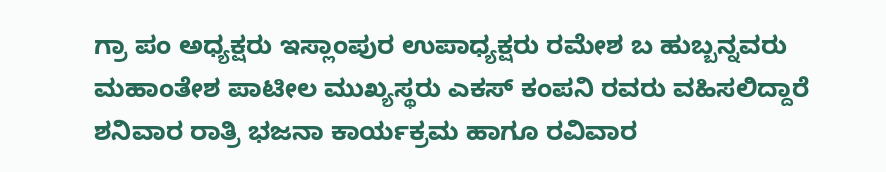ಗ್ರಾ ಪಂ ಅಧ್ಯಕ್ಷರು ಇಸ್ಲಾಂಪುರ ಉಪಾಧ್ಯಕ್ಷರು ರಮೇಶ ಬ ಹುಬ್ಬನ್ನವರು ಮಹಾಂತೇಶ ಪಾಟೀಲ ಮುಖ್ಯಸ್ಥರು ಎಕಸ್ ಕಂಪನಿ ರವರು ವಹಿಸಲಿದ್ದಾರೆ ಶನಿವಾರ ರಾತ್ರಿ ಭಜನಾ ಕಾರ್ಯಕ್ರಮ ಹಾಗೂ ರವಿವಾರ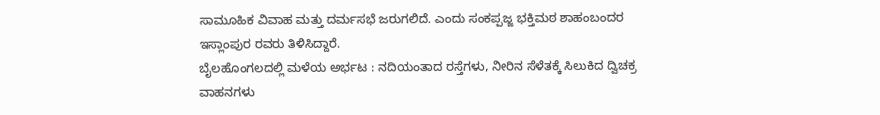ಸಾಮೂಹಿಕ ವಿವಾಹ ಮತ್ತು ದರ್ಮಸಭೆ ಜರುಗಲಿದೆ. ಎಂದು ಸಂಕಪ್ಪಜ್ಜ ಭಕ್ತಿಮಠ ಶಾಹಂಬಂದರ ಇಸ್ಲಾಂಪುರ ರವರು ತಿಳಿಸಿದ್ದಾರೆ.
ಬೈಲಹೊಂಗಲದಲ್ಲಿ ಮಳೆಯ ಅರ್ಭಟ : ನದಿಯಂತಾದ ರಸ್ತೆಗಳು, ನೀರಿನ ಸೆಳೆತಕ್ಕೆ ಸಿಲುಕಿದ ದ್ವಿಚಕ್ರ ವಾಹನಗಳು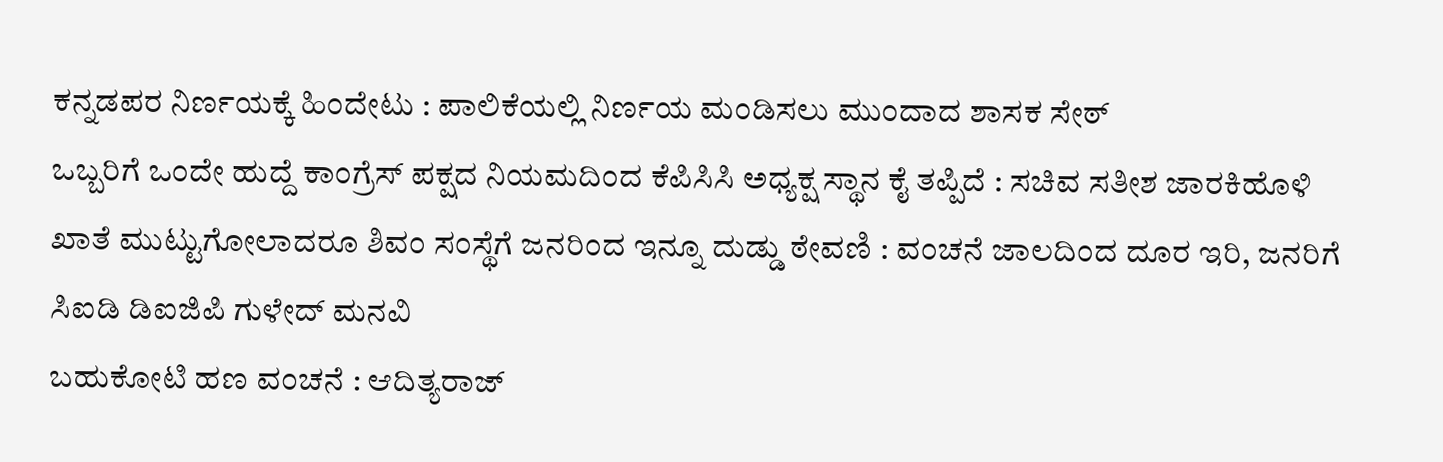ಕನ್ನಡಪರ ನಿರ್ಣಯಕ್ಕೆ ಹಿಂದೇಟು : ಪಾಲಿಕೆಯಲ್ಲಿ ನಿರ್ಣಯ ಮಂಡಿಸಲು ಮುಂದಾದ ಶಾಸಕ ಸೇಠ್
ಒಬ್ಬರಿಗೆ ಒಂದೇ ಹುದ್ದೆ ಕಾಂಗ್ರೆಸ್ ಪಕ್ಷದ ನಿಯಮದಿಂದ ಕೆಪಿಸಿಸಿ ಅಧ್ಯಕ್ಷ ಸ್ಥಾನ ಕೈ ತಪ್ಪಿದೆ : ಸಚಿವ ಸತೀಶ ಜಾರಕಿಹೊಳಿ
ಖಾತೆ ಮುಟ್ಟುಗೋಲಾದರೂ ಶಿವಂ ಸಂಸ್ಥೆಗೆ ಜನರಿಂದ ಇನ್ನೂ ದುಡ್ಡು ಠೇವಣಿ : ವಂಚನೆ ಜಾಲದಿಂದ ದೂರ ಇರಿ, ಜನರಿಗೆ ಸಿಐಡಿ ಡಿಐಜಿಪಿ ಗುಳೇದ್ ಮನವಿ
ಬಹುಕೋಟಿ ಹಣ ವಂಚನೆ : ಆದಿತ್ಯರಾಜ್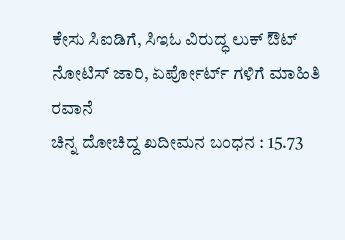ಕೇಸು ಸಿಐಡಿಗೆ, ಸಿಇಓ ವಿರುದ್ಧ ಲುಕ್ ಔಟ್ ನೋಟಿಸ್ ಜಾರಿ, ಏರ್ಪೋರ್ಟ್ ಗಳಿಗೆ ಮಾಹಿತಿ ರವಾನೆ
ಚಿನ್ನ ದೋಚಿದ್ದ ಖದೀಮನ ಬಂಧನ : 15.73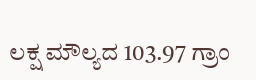ಲಕ್ಷ ಮೌಲ್ಯದ 103.97 ಗ್ರಾಂ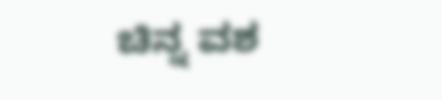ಚಿನ್ನ ವಶ